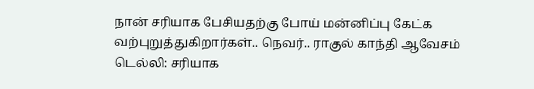நான் சரியாக பேசியதற்கு போய் மன்னிப்பு கேட்க வற்புறுத்துகிறார்கள்.. நெவர்.. ராகுல் காந்தி ஆவேசம்
டெல்லி: சரியாக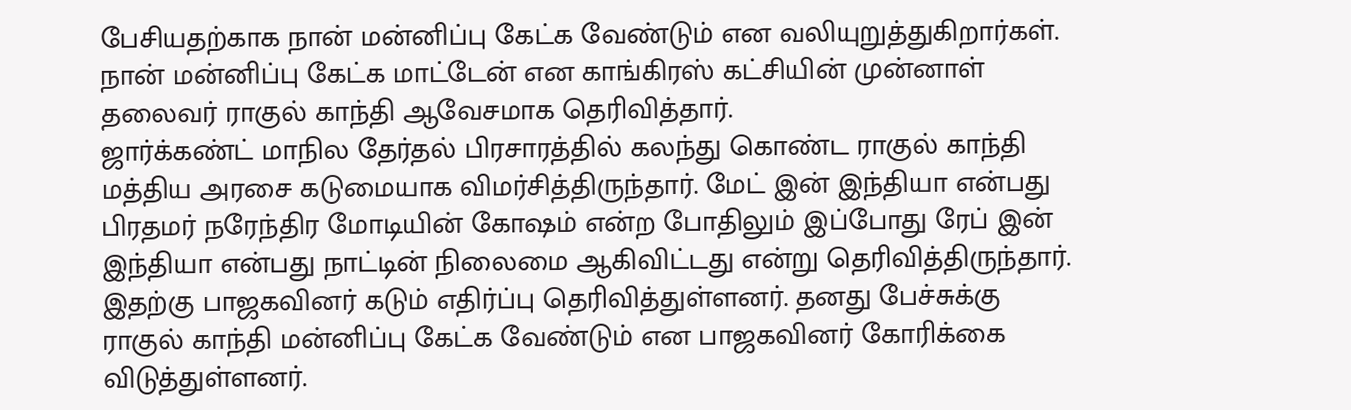பேசியதற்காக நான் மன்னிப்பு கேட்க வேண்டும் என வலியுறுத்துகிறார்கள். நான் மன்னிப்பு கேட்க மாட்டேன் என காங்கிரஸ் கட்சியின் முன்னாள் தலைவர் ராகுல் காந்தி ஆவேசமாக தெரிவித்தார்.
ஜார்க்கண்ட் மாநில தேர்தல் பிரசாரத்தில் கலந்து கொண்ட ராகுல் காந்தி மத்திய அரசை கடுமையாக விமர்சித்திருந்தார். மேட் இன் இந்தியா என்பது பிரதமர் நரேந்திர மோடியின் கோஷம் என்ற போதிலும் இப்போது ரேப் இன் இந்தியா என்பது நாட்டின் நிலைமை ஆகிவிட்டது என்று தெரிவித்திருந்தார்.
இதற்கு பாஜகவினர் கடும் எதிர்ப்பு தெரிவித்துள்ளனர். தனது பேச்சுக்கு ராகுல் காந்தி மன்னிப்பு கேட்க வேண்டும் என பாஜகவினர் கோரிக்கை விடுத்துள்ளனர்.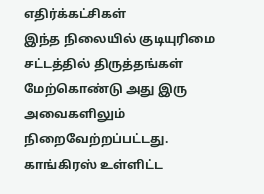எதிர்க்கட்சிகள்
இந்த நிலையில் குடியுரிமை சட்டத்தில் திருத்தங்கள் மேற்கொண்டு அது இரு அவைகளிலும் நிறைவேற்றப்பட்டது. காங்கிரஸ் உள்ளிட்ட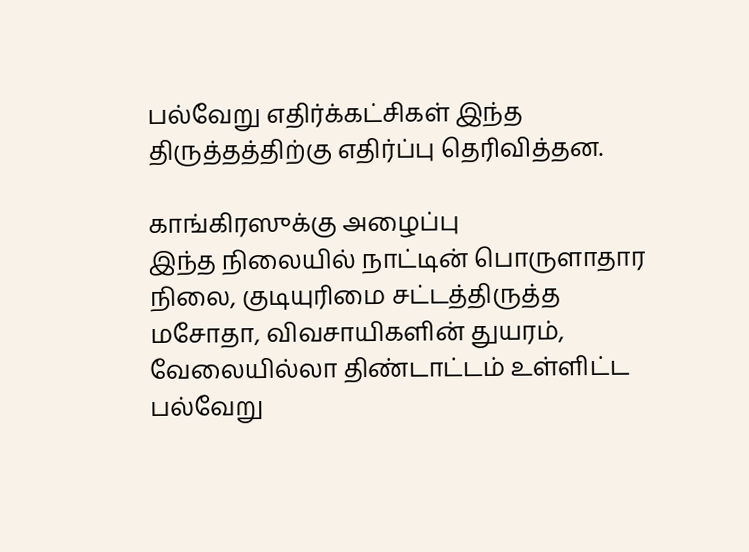பல்வேறு எதிர்க்கட்சிகள் இந்த திருத்தத்திற்கு எதிர்ப்பு தெரிவித்தன.

காங்கிரஸுக்கு அழைப்பு
இந்த நிலையில் நாட்டின் பொருளாதார நிலை, குடியுரிமை சட்டத்திருத்த மசோதா, விவசாயிகளின் துயரம், வேலையில்லா திண்டாட்டம் உள்ளிட்ட பல்வேறு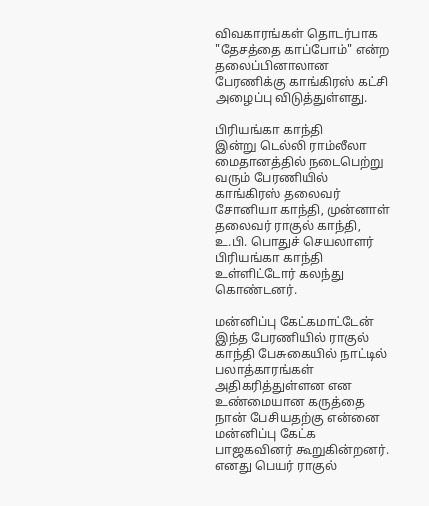விவகாரங்கள் தொடர்பாக "தேசத்தை காப்போம்" என்ற தலைப்பினாலான பேரணிக்கு காங்கிரஸ் கட்சி அழைப்பு விடுத்துள்ளது.

பிரியங்கா காந்தி
இன்று டெல்லி ராம்லீலா மைதானத்தில் நடைபெற்று வரும் பேரணியில் காங்கிரஸ் தலைவர் சோனியா காந்தி, முன்னாள் தலைவர் ராகுல் காந்தி, உ.பி. பொதுச் செயலாளர் பிரியங்கா காந்தி உள்ளிட்டோர் கலந்து கொண்டனர்.

மன்னிப்பு கேட்கமாட்டேன்
இந்த பேரணியில் ராகுல் காந்தி பேசுகையில் நாட்டில் பலாத்காரங்கள் அதிகரித்துள்ளன என உண்மையான கருத்தை நான் பேசியதற்கு என்னை மன்னிப்பு கேட்க பாஜகவினர் கூறுகின்றனர். எனது பெயர் ராகுல்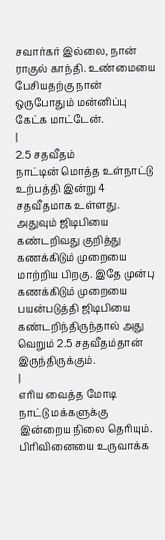சவார்கர் இல்லை, நான் ராகுல் காந்தி. உண்மையை பேசியதற்கு நான் ஒருபோதும் மன்னிப்பு கேட்க மாட்டேன்.
|
2.5 சதவீதம்
நாட்டின் மொத்த உள்நாட்டு உற்பத்தி இன்று 4 சதவீதமாக உள்ளது. அதுவும் ஜிடிபியை கண்டறிவது குறித்து கணக்கிடும் முறையை மாற்றிய பிறகு. இதே முன்பு கணக்கிடும் முறையை பயன்படுத்தி ஜிடிபியை கண்டறிந்திருந்தால் அது வெறும் 2.5 சதவீதம்தான் இருந்திருக்கும்.
|
எரிய வைத்த மோடி
நாட்டு மக்களுக்கு இன்றைய நிலை தெரியும். பிரிவினையை உருவாக்க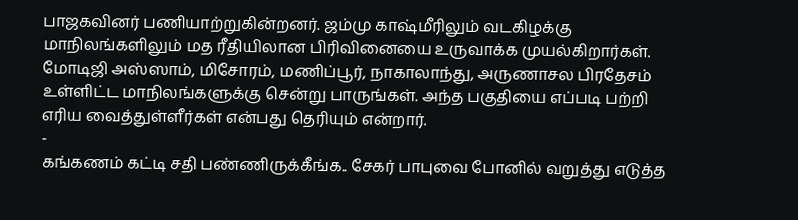பாஜகவினர் பணியாற்றுகின்றனர். ஜம்மு காஷ்மீரிலும் வடகிழக்கு மாநிலங்களிலும் மத ரீதியிலான பிரிவினையை உருவாக்க முயல்கிறார்கள். மோடிஜி அஸ்ஸாம், மிசோரம், மணிப்பூர், நாகாலாந்து, அருணாசல பிரதேசம் உள்ளிட்ட மாநிலங்களுக்கு சென்று பாருங்கள். அந்த பகுதியை எப்படி பற்றி எரிய வைத்துள்ளீர்கள் என்பது தெரியும் என்றார்.
-
கங்கணம் கட்டி சதி பண்ணிருக்கீங்க.. சேகர் பாபுவை போனில் வறுத்து எடுத்த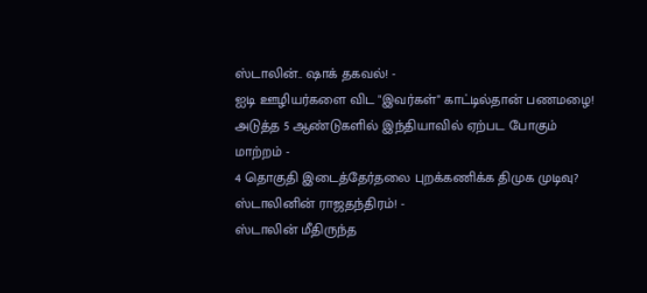ஸ்டாலின்.. ஷாக் தகவல்! -
ஐடி ஊழியர்களை விட "இவர்கள்" காட்டில்தான் பணமழை! அடுத்த 5 ஆண்டுகளில் இந்தியாவில் ஏற்பட போகும் மாற்றம் -
4 தொகுதி இடைத்தேர்தலை புறக்கணிக்க திமுக முடிவு? ஸ்டாலினின் ராஜதந்திரம்! -
ஸ்டாலின் மீதிருந்த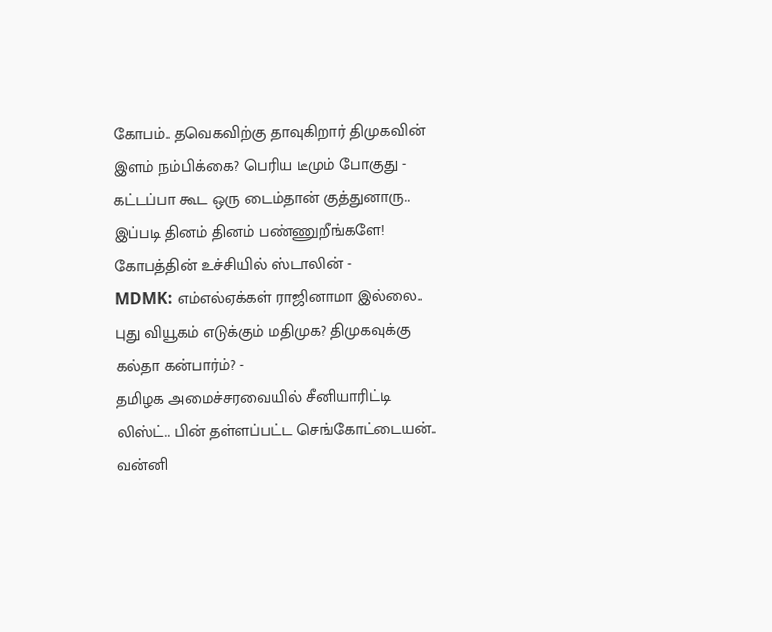கோபம்.. தவெகவிற்கு தாவுகிறார் திமுகவின் இளம் நம்பிக்கை? பெரிய டீமும் போகுது -
கட்டப்பா கூட ஒரு டைம்தான் குத்துனாரு.. இப்படி தினம் தினம் பண்ணுறீங்களே! கோபத்தின் உச்சியில் ஸ்டாலின் -
MDMK: எம்எல்ஏக்கள் ராஜினாமா இல்லை.. புது வியூகம் எடுக்கும் மதிமுக? திமுகவுக்கு கல்தா கன்பார்ம்? -
தமிழக அமைச்சரவையில் சீனியாரிட்டி லிஸ்ட்.. பின் தள்ளப்பட்ட செங்கோட்டையன்.. வன்னி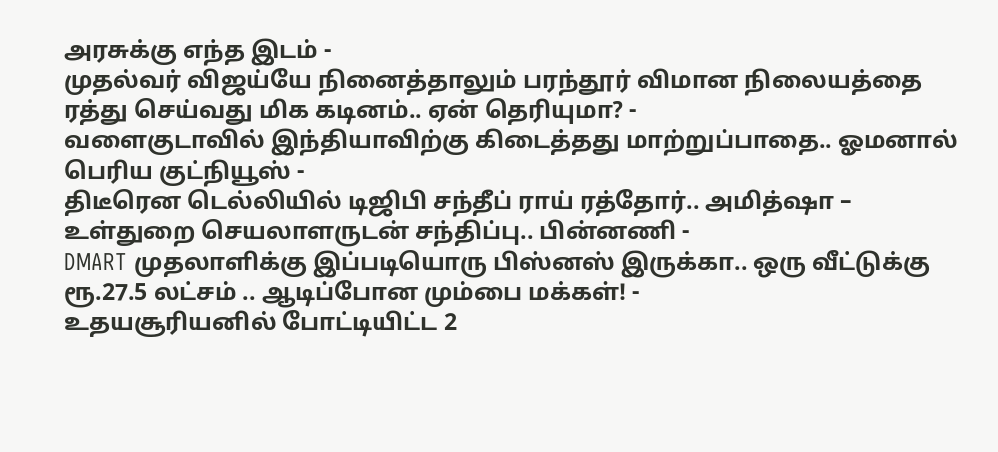அரசுக்கு எந்த இடம் -
முதல்வர் விஜய்யே நினைத்தாலும் பரந்தூர் விமான நிலையத்தை ரத்து செய்வது மிக கடினம்.. ஏன் தெரியுமா? -
வளைகுடாவில் இந்தியாவிற்கு கிடைத்தது மாற்றுப்பாதை.. ஓமனால் பெரிய குட்நியூஸ் -
திடீரென டெல்லியில் டிஜிபி சந்தீப் ராய் ரத்தோர்.. அமித்ஷா – உள்துறை செயலாளருடன் சந்திப்பு.. பின்னணி -
DMART முதலாளிக்கு இப்படியொரு பிஸ்னஸ் இருக்கா.. ஒரு வீட்டுக்கு ரூ.27.5 லட்சம் .. ஆடிப்போன மும்பை மக்கள்! -
உதயசூரியனில் போட்டியிட்ட 2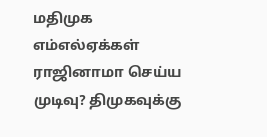மதிமுக எம்எல்ஏக்கள் ராஜினாமா செய்ய முடிவு? திமுகவுக்கு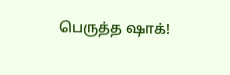பெருத்த ஷாக்!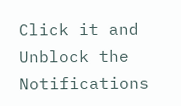Click it and Unblock the Notifications